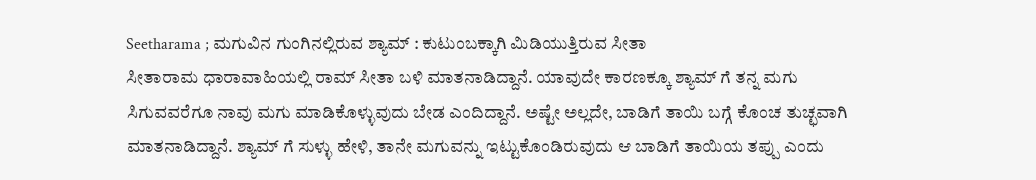Seetharama ; ಮಗುವಿನ ಗುಂಗಿನಲ್ಲಿರುವ ಶ್ಯಾಮ್ : ಕುಟುಂಬಕ್ಕಾಗಿ ಮಿಡಿಯುತ್ತಿರುವ ಸೀತಾ
ಸೀತಾರಾಮ ಧಾರಾವಾಹಿಯಲ್ಲಿ ರಾಮ್ ಸೀತಾ ಬಳಿ ಮಾತನಾಡಿದ್ದಾನೆ. ಯಾವುದೇ ಕಾರಣಕ್ಕೂ ಶ್ಯಾಮ್ ಗೆ ತನ್ನ ಮಗು ಸಿಗುವವರೆಗೂ ನಾವು ಮಗು ಮಾಡಿಕೊಳ್ಳುವುದು ಬೇಡ ಎಂದಿದ್ದಾನೆ. ಅಷ್ಟೇ ಅಲ್ಲದೇ, ಬಾಡಿಗೆ ತಾಯಿ ಬಗ್ಗೆ ಕೊಂಚ ತುಚ್ಛವಾಗಿ ಮಾತನಾಡಿದ್ದಾನೆ. ಶ್ಯಾಮ್ ಗೆ ಸುಳ್ಳು ಹೇಳಿ, ತಾನೇ ಮಗುವನ್ನು ಇಟ್ಟುಕೊಂಡಿರುವುದು ಆ ಬಾಡಿಗೆ ತಾಯಿಯ ತಪ್ಪು ಎಂದು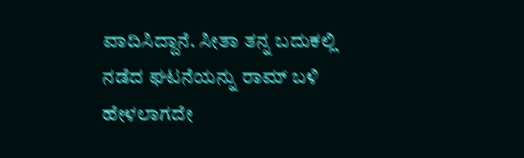ವಾದಿಸಿದ್ದಾನೆ. ಸೀತಾ ತನ್ನ ಬದುಕಲ್ಲಿ ನಡೆದ ಘಟನೆಯನ್ನು ರಾಮ್ ಬಳಿ ಹೇಳಲಾಗದೇ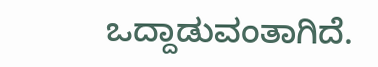ಒದ್ದಾಡುವಂತಾಗಿದೆ.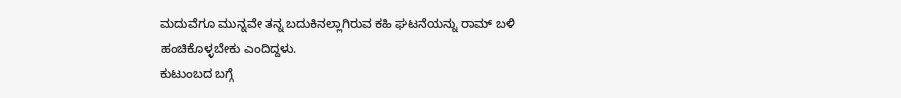ಮದುವೆಗೂ ಮುನ್ನವೇ ತನ್ನ ಬದುಕಿನಲ್ಲಾಗಿರುವ ಕಹಿ ಘಟನೆಯನ್ನು ರಾಮ್ ಬಳಿ ಹಂಚಿಕೊಳ್ಳಬೇಕು ಎಂದಿದ್ದಳು.
ಕುಟುಂಬದ ಬಗ್ಗೆ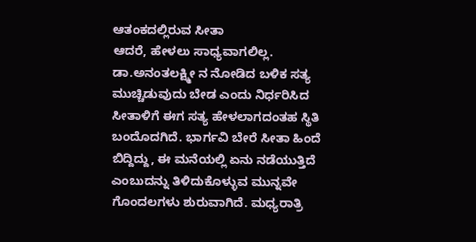ಆತಂಕದಲ್ಲಿರುವ ಸೀತಾ
ಆದರೆ, ಹೇಳಲು ಸಾಧ್ಯವಾಗಲಿಲ್ಲ. ಡಾ.ಅನಂತಲಕ್ಷ್ಮೀ ನ ನೋಡಿದ ಬಳಿಕ ಸತ್ಯ ಮುಚ್ಚಿಡುವುದು ಬೇಡ ಎಂದು ನಿರ್ಧರಿಸಿದ ಸೀತಾಳಿಗೆ ಈಗ ಸತ್ಯ ಹೇಳಲಾಗದಂತಹ ಸ್ಥಿತಿ ಬಂದೊದಗಿದೆ. ಭಾರ್ಗವಿ ಬೇರೆ ಸೀತಾ ಹಿಂದೆ ಬಿದ್ದಿದ್ದು, ಈ ಮನೆಯಲ್ಲಿ ಏನು ನಡೆಯುತ್ತಿದೆ ಎಂಬುದನ್ನು ತಿಳಿದುಕೊಳ್ಳುವ ಮುನ್ನವೇ ಗೊಂದಲಗಳು ಶುರುವಾಗಿದೆ. ಮಧ್ಯರಾತ್ರಿ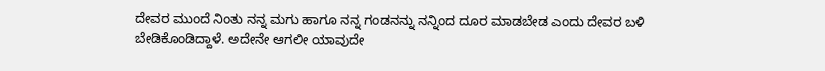ದೇವರ ಮುಂದೆ ನಿಂತು ನನ್ನ ಮಗು ಹಾಗೂ ನನ್ನ ಗಂಡನನ್ನು ನನ್ನಿಂದ ದೂರ ಮಾಡಬೇಡ ಎಂದು ದೇವರ ಬಳಿ ಬೇಡಿಕೊಂಡಿದ್ದಾಳೆ. ಅದೇನೇ ಆಗಲೀ ಯಾವುದೇ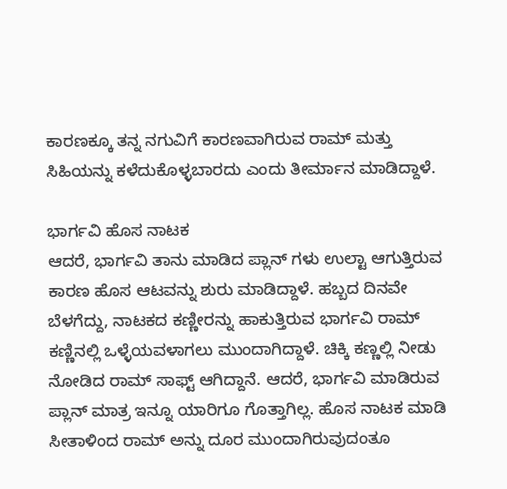ಕಾರಣಕ್ಕೂ ತನ್ನ ನಗುವಿಗೆ ಕಾರಣವಾಗಿರುವ ರಾಮ್ ಮತ್ತು ಸಿಹಿಯನ್ನು ಕಳೆದುಕೊಳ್ಳಬಾರದು ಎಂದು ತೀರ್ಮಾನ ಮಾಡಿದ್ದಾಳೆ.

ಭಾರ್ಗವಿ ಹೊಸ ನಾಟಕ
ಆದರೆ, ಭಾರ್ಗವಿ ತಾನು ಮಾಡಿದ ಪ್ಲಾನ್ ಗಳು ಉಲ್ಟಾ ಆಗುತ್ತಿರುವ ಕಾರಣ ಹೊಸ ಆಟವನ್ನು ಶುರು ಮಾಡಿದ್ದಾಳೆ. ಹಬ್ಬದ ದಿನವೇ ಬೆಳಗೆದ್ದು, ನಾಟಕದ ಕಣ್ಣೀರನ್ನು ಹಾಕುತ್ತಿರುವ ಭಾರ್ಗವಿ ರಾಮ್ ಕಣ್ಣಿನಲ್ಲಿ ಒಳ್ಳೆಯವಳಾಗಲು ಮುಂದಾಗಿದ್ದಾಳೆ. ಚಿಕ್ಕಿ ಕಣ್ಣಲ್ಲಿ ನೀಡು ನೋಡಿದ ರಾಮ್ ಸಾಫ್ಟ್ ಆಗಿದ್ದಾನೆ. ಆದರೆ, ಭಾರ್ಗವಿ ಮಾಡಿರುವ ಪ್ಲಾನ್ ಮಾತ್ರ ಇನ್ನೂ ಯಾರಿಗೂ ಗೊತ್ತಾಗಿಲ್ಲ. ಹೊಸ ನಾಟಕ ಮಾಡಿ ಸೀತಾಳಿಂದ ರಾಮ್ ಅನ್ನು ದೂರ ಮುಂದಾಗಿರುವುದಂತೂ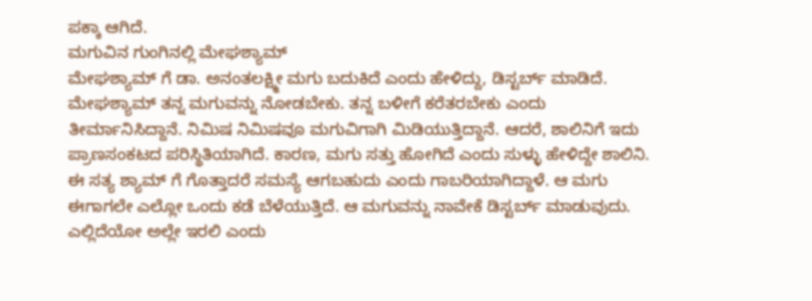ಪಕ್ಕಾ ಆಗಿದೆ.
ಮಗುವಿನ ಗುಂಗಿನಲ್ಲಿ ಮೇಘಶ್ಯಾಮ್
ಮೇಘಶ್ಯಾಮ್ ಗೆ ಡಾ. ಅನಂತಲಕ್ಷ್ಮೀ ಮಗು ಬದುಕಿದೆ ಎಂದು ಹೇಳಿದ್ದು, ಡಿಸ್ಟರ್ಬ್ ಮಾಡಿದೆ. ಮೇಘಶ್ಯಾಮ್ ತನ್ನ ಮಗುವನ್ನು ನೋಡಬೇಕು. ತನ್ನ ಬಳೀಗೆ ಕರೆತರಬೇಕು ಎಂದು ತೀರ್ಮಾನಿಸಿದ್ದಾನೆ. ನಿಮಿಷ ನಿಮಿಷವೂ ಮಗುವಿಗಾಗಿ ಮಿಡಿಯುತ್ತಿದ್ದಾನೆ. ಆದರೆ, ಶಾಲಿನಿಗೆ ಇದು ಪ್ರಾಣಸಂಕಟದ ಪರಿಸ್ಥಿತಿಯಾಗಿದೆ. ಕಾರಣ, ಮಗು ಸತ್ತು ಹೋಗಿದೆ ಎಂದು ಸುಳ್ಳು ಹೇಳಿದ್ದೇ ಶಾಲಿನಿ. ಈ ಸತ್ಯ ಶ್ಯಾಮ್ ಗೆ ಗೊತ್ತಾದರೆ ಸಮಸ್ಯೆ ಆಗಬಹುದು ಎಂದು ಗಾಬರಿಯಾಗಿದ್ದಾಳೆ. ಆ ಮಗು ಈಗಾಗಲೇ ಎಲ್ಲೋ ಒಂದು ಕಡೆ ಬೆಳೆಯುತ್ತಿದೆ. ಆ ಮಗುವನ್ನು ನಾವೇಕೆ ಡಿಸ್ಟರ್ಬ್ ಮಾಡುವುದು. ಎಲ್ಲಿದೆಯೋ ಅಲ್ಲೇ ಇರಲಿ ಎಂದು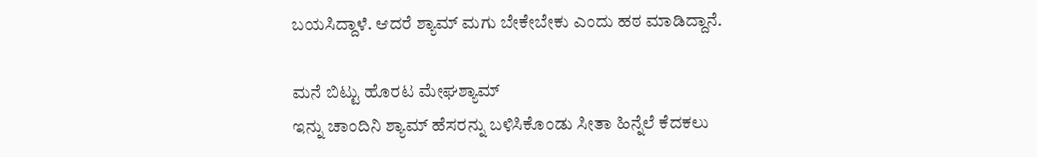ಬಯಸಿದ್ದಾಳೆ. ಆದರೆ ಶ್ಯಾಮ್ ಮಗು ಬೇಕೇಬೇಕು ಎಂದು ಹಠ ಮಾಡಿದ್ದಾನೆ.

ಮನೆ ಬಿಟ್ಟು ಹೊರಟ ಮೇಘಶ್ಯಾಮ್
ಇನ್ನು ಚಾಂದಿನಿ ಶ್ಯಾಮ್ ಹೆಸರನ್ನು ಬಳಿಸಿಕೊಂಡು ಸೀತಾ ಹಿನ್ನೆಲೆ ಕೆದಕಲು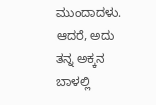ಮುಂದಾದಳು. ಆದರೆ, ಅದು ತನ್ನ ಅಕ್ಕನ ಬಾಳಲ್ಲಿ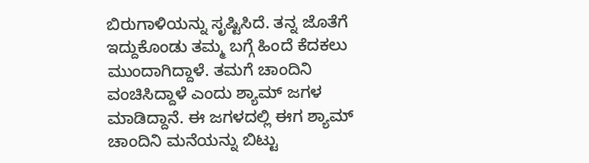ಬಿರುಗಾಳಿಯನ್ನು ಸೃಷ್ಟಿಸಿದೆ. ತನ್ನ ಜೊತೆಗೆ ಇದ್ದುಕೊಂಡು ತಮ್ಮ ಬಗ್ಗೆ ಹಿಂದೆ ಕೆದಕಲು ಮುಂದಾಗಿದ್ದಾಳೆ. ತಮಗೆ ಚಾಂದಿನಿ ವಂಚಿಸಿದ್ದಾಳೆ ಎಂದು ಶ್ಯಾಮ್ ಜಗಳ ಮಾಡಿದ್ದಾನೆ. ಈ ಜಗಳದಲ್ಲಿ ಈಗ ಶ್ಯಾಮ್ ಚಾಂದಿನಿ ಮನೆಯನ್ನು ಬಿಟ್ಟು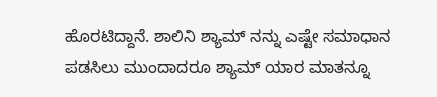ಹೊರಟಿದ್ದಾನೆ. ಶಾಲಿನಿ ಶ್ಯಾಮ್ ನನ್ನು ಎಷ್ಟೇ ಸಮಾಧಾನ ಪಡಸಿಲು ಮುಂದಾದರೂ ಶ್ಯಾಮ್ ಯಾರ ಮಾತನ್ನೂ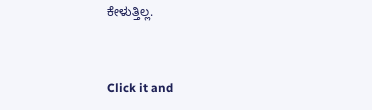ಕೇಳುತ್ತಿಲ್ಲ.


Click it and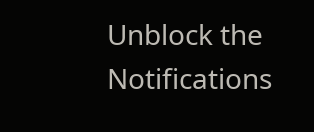Unblock the Notifications